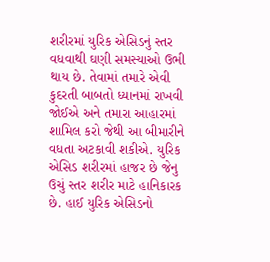શરીરમાં યુરિક એસિડનું સ્તર વધવાથી ઘણી સમસ્યાઓ ઉભી થાય છે. તેવામાં તમારે એવી કુદરતી બાબતો ધ્યાનમાં રાખવી જોઈએ અને તમારા આહારમાં શામિલ કરો જેથી આ બીમારીને વધતા અટકાવી શકીએ. યુરિક એસિડ શરીરમાં હાજર છે જેનુ ઉચું સ્તર શરીર માટે હાનિકારક છે. હાઈ યુરિક એસિડનો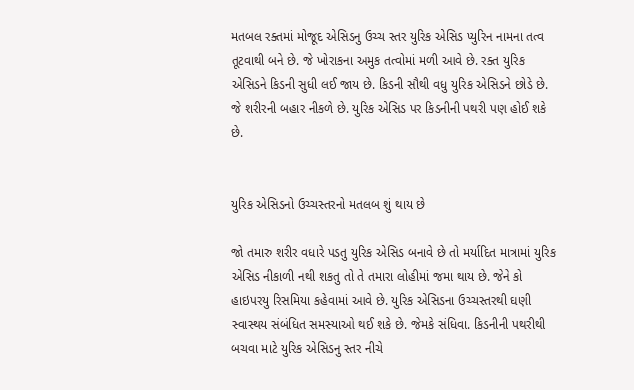મતબલ રક્તમાં મોજૂદ એસિડનુ ઉચ્ચ સ્તર યુરિક એસિડ પ્યુરિન નામના તત્વ તૂટવાથી બને છે. જે ખોરાકના અમુક તત્વોમાં મળી આવે છે. રક્ત યુરિક એસિડને કિડની સુધી લઈ જાય છે. કિડની સૌથી વધુ યુરિક એસિડને છોડે છે. જે શરીરની બહાર નીકળે છે. યુરિક એસિડ પર કિડનીની પથરી પણ હોઈ શકે છે.


યુરિક એસિડનો ઉચ્ચસ્તરનો મતલબ શું થાય છે

જો તમારુ શરીર વધારે પડતુ યુરિક એસિડ બનાવે છે તો મર્યાદિત માત્રામાં યુરિક એસિડ નીકાળી નથી શકતુ તો તે તમારા લોહીમાં જમા થાય છે. જેને કો હાઇપરયુ રિસમિયા કહેવામાં આવે છે. યુરિક એસિડના ઉચ્ચસ્તરથી ઘણી સ્વાસ્થય સંબંધિત સમસ્યાઓ થઈ શકે છે. જેમકે સંધિવા. કિડનીની પથરીથી બચવા માટે યુરિક એસિડનુ સ્તર નીચે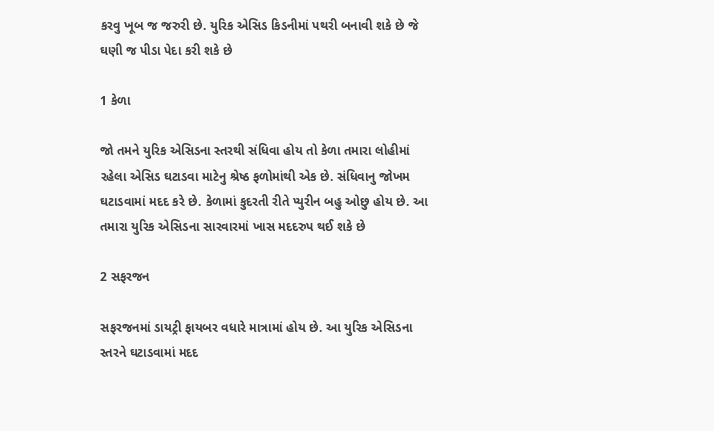કરવુ ખૂબ જ જરુરી છે. યુરિક એસિડ કિડનીમાં પથરી બનાવી શકે છે જે ઘણી જ પીડા પેદા કરી શકે છે

1 કેળા

જો તમને યુરિક એસિડના સ્તરથી સંધિવા હોય તો કેળા તમારા લોહીમાં રહેલા એસિડ ઘટાડવા માટેનુ શ્રેષ્ઠ ફળોમાંથી એક છે. સંધિવાનુ જોખમ ઘટાડવામાં મદદ કરે છે. કેળામાં કુદરતી રીતે પ્યુરીન બહુ ઓછુ હોય છે. આ તમારા યુરિક એસિડના સારવારમાં ખાસ મદદરુપ થઈ શકે છે

2 સફરજન

સફરજનમાં ડાયટ્રી ફાયબર વધારે માત્રામાં હોય છે. આ યુરિક એસિડના સ્તરને ઘટાડવામાં મદદ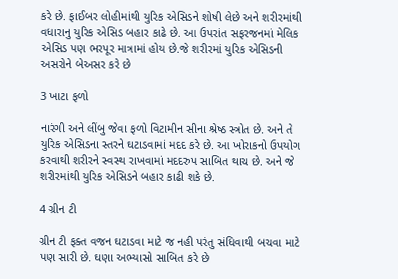કરે છે. ફાઈબર લોહીમાંથી યુરિક એસિડને શોષી લેછે અને શરીરમાંથી વધારાનુ યુરિક એસિડ બહાર કાઢે છે. આ ઉપરાંત સફરજનમાં મેલિક એસિડ પણ ભરપૂર માત્રામાં હોય છે.જે શરીરમાં યુરિક એસિડની અસરોને બેઅસર કરે છે

3 ખાટા ફળો

નારંગી અને લીંબુ જેવા ફળો વિટામીન સીના શ્રેષ્ઠ સ્ત્રોત છે. અને તે યુરિક એસિડના સ્તરને ઘટાડવામાં મદદ કરે છે. આ ખોરાકનો ઉપયોગ કરવાથી શરીરને સ્વસ્થ રાખવામાં મદદરુપ સાબિત થાચ છે. અને જે શરીરમાંથી યુરિક એસિડને બહાર કાઢી શકે છે.

4 ગ્રીન ટી

ગ્રીન ટી ફક્ત વજન ઘટાડવા માટે જ નહી પરંતુ સંધિવાથી બચવા માટે પણ સારી છે. ઘણા અભ્યાસો સાબિત કરે છે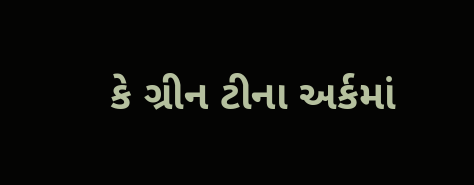કે ગ્રીન ટીના અર્કમાં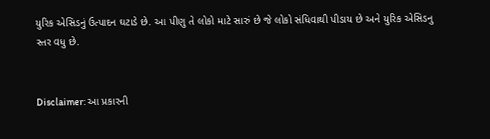યુરિક એસિડનું ઉત્પાદન ઘટાડે છે. આ પીણુ તે લોકો માટે સારું છે જે લોકો સંધિવાથી પીડાય છે અને યુરિક એસિડનુ સ્તર વધુ છે.


Disclaimer: આ પ્રકારની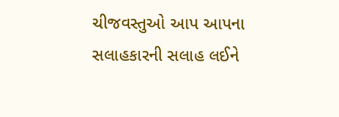ચીજવસ્તુઓ આપ આપના સલાહકારની સલાહ લઈને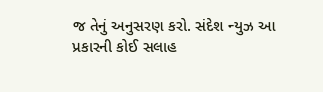જ તેનું અનુસરણ કરો. સંદેશ ન્યુઝ આ પ્રકારની કોઈ સલાહ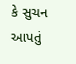કે સુચન આપતું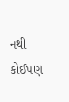નથી કોઈપણ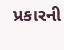પ્રકારની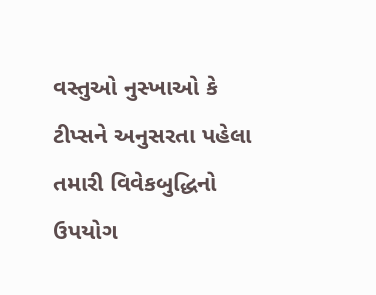વસ્તુઓ નુસ્ખાઓ કે ટીપ્સને અનુસરતા પહેલા તમારી વિવેકબુદ્ધિનો ઉપયોગ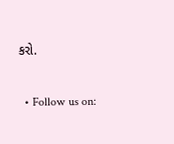કરો.

  • Follow us on: